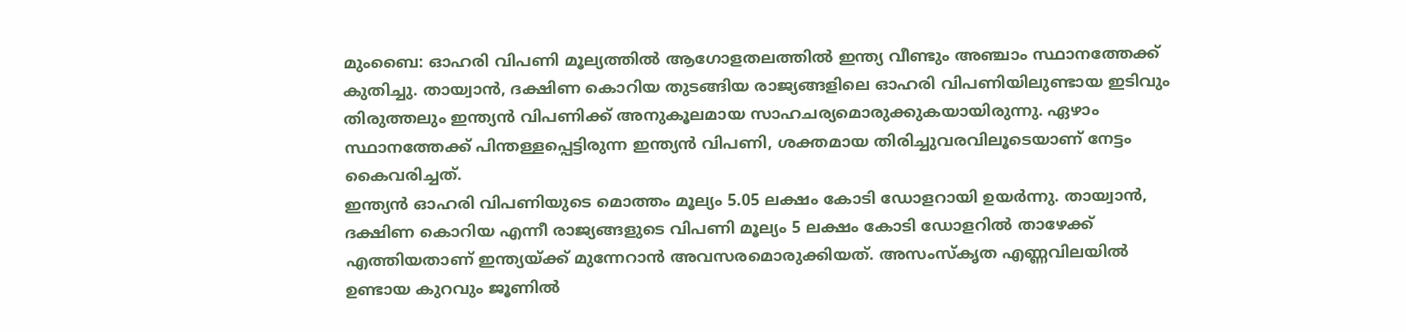മുംബൈ: ഓഹരി വിപണി മൂല്യത്തിൽ ആഗോളതലത്തിൽ ഇന്ത്യ വീണ്ടും അഞ്ചാം സ്ഥാനത്തേക്ക് കുതിച്ചു. തായ്വാൻ, ദക്ഷിണ കൊറിയ തുടങ്ങിയ രാജ്യങ്ങളിലെ ഓഹരി വിപണിയിലുണ്ടായ ഇടിവും തിരുത്തലും ഇന്ത്യൻ വിപണിക്ക് അനുകൂലമായ സാഹചര്യമൊരുക്കുകയായിരുന്നു. ഏഴാം സ്ഥാനത്തേക്ക് പിന്തള്ളപ്പെട്ടിരുന്ന ഇന്ത്യൻ വിപണി, ശക്തമായ തിരിച്ചുവരവിലൂടെയാണ് നേട്ടം കൈവരിച്ചത്.
ഇന്ത്യൻ ഓഹരി വിപണിയുടെ മൊത്തം മൂല്യം 5.05 ലക്ഷം കോടി ഡോളറായി ഉയർന്നു. തായ്വാൻ, ദക്ഷിണ കൊറിയ എന്നീ രാജ്യങ്ങളുടെ വിപണി മൂല്യം 5 ലക്ഷം കോടി ഡോളറിൽ താഴേക്ക് എത്തിയതാണ് ഇന്ത്യയ്ക്ക് മുന്നേറാൻ അവസരമൊരുക്കിയത്. അസംസ്കൃത എണ്ണവിലയിൽ ഉണ്ടായ കുറവും ജൂണിൽ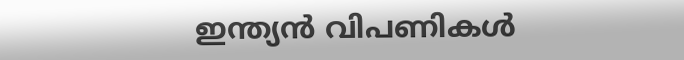ഇന്ത്യൻ വിപണികൾ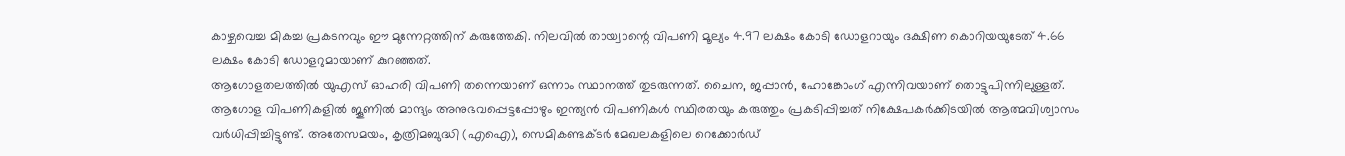കാഴ്ചവെച്ച മികച്ച പ്രകടനവും ഈ മുന്നേറ്റത്തിന് കരുത്തേകി. നിലവിൽ തായ്വാന്റെ വിപണി മൂല്യം 4.97 ലക്ഷം കോടി ഡോളറായും ദക്ഷിണ കൊറിയയുടേത് 4.66 ലക്ഷം കോടി ഡോളറുമായാണ് കുറഞ്ഞത്.
ആഗോളതലത്തിൽ യുഎസ് ഓഹരി വിപണി തന്നെയാണ് ഒന്നാം സ്ഥാനത്ത് തുടരുന്നത്. ചൈന, ജപ്പാൻ, ഹോങ്കോംഗ് എന്നിവയാണ് തൊട്ടുപിന്നിലുള്ളത്. ആഗോള വിപണികളിൽ ജൂണിൽ മാന്ദ്യം അനുഭവപ്പെട്ടപ്പോഴും ഇന്ത്യൻ വിപണികൾ സ്ഥിരതയും കരുത്തും പ്രകടിപ്പിച്ചത് നിക്ഷേപകർക്കിടയിൽ ആത്മവിശ്വാസം വർധിപ്പിച്ചിട്ടുണ്ട്. അതേസമയം, കൃത്രിമബുദ്ധി (എഐ), സെമികണ്ടക്ടർ മേഖലകളിലെ റെക്കോർഡ്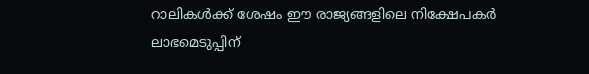റാലികൾക്ക് ശേഷം ഈ രാജ്യങ്ങളിലെ നിക്ഷേപകർ ലാഭമെടുപ്പിന്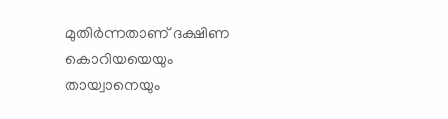മുതിർന്നതാണ് ദക്ഷിണ കൊറിയയെയും തായ്വാനെയും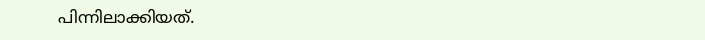പിന്നിലാക്കിയത്.